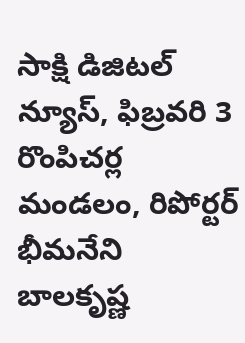సాక్షి డిజిటల్ న్యూస్, ఫిబ్రవరి 3 రొంపిచర్ల మండలం, రిపోర్టర్ భీమనేని బాలకృష్ణ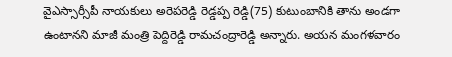వైఎస్సార్సీపీ నాయకులు అరెపరెడ్డి రెడ్డప్ప రెడ్డి(75) కుటుంబానికి తాను అండగా ఉంటానని మాజీ మంత్రి పెద్దిరెడ్డి రామచంద్రారెడ్డి అన్నారు. అయన మంగళవారం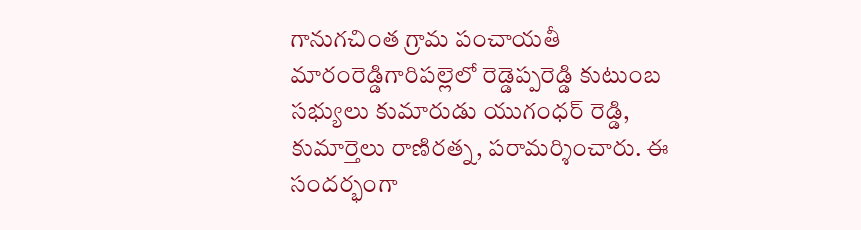గానుగచింత గ్రామ పంచాయతీ మారంరెడ్డిగారిపల్లెలో రెడ్డెప్పరెడ్డి కుటుంబ సభ్యులు కుమారుడు యుగంధర్ రెడ్డి, కుమార్తెలు రాణిరత్న, పరామర్శించారు. ఈ సందర్భంగా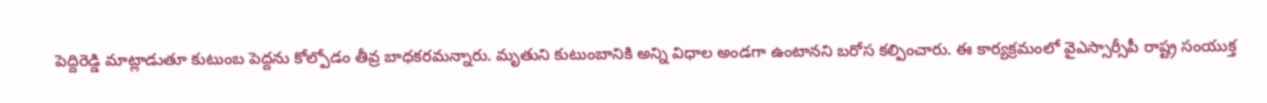పెద్దిరెడ్డి మాట్లాడుతూ కుటుంబ పెద్దను కోల్పోడం తీవ్ర బాధకరమన్నారు. మృతుని కుటుంబానికి అన్ని విధాల అండగా ఉంటానని బరోస కల్పించారు. ఈ కార్యక్రమంలో వైఎస్సార్సీపీ రాష్ట్ర సంయుక్త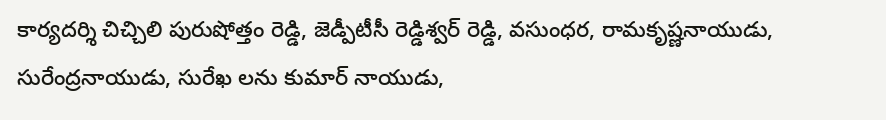కార్యదర్శి చిచ్చిలి పురుషోత్తం రెడ్డి, జెడ్పీటీసీ రెడ్డిశ్వర్ రెడ్డి, వసుంధర, రామకృష్ణనాయుడు, సురేంద్రనాయుడు, సురేఖ లను కుమార్ నాయుడు,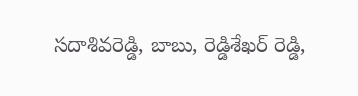సదాశివరెడ్డి, బాబు, రెడ్డిశేఖర్ రెడ్డి,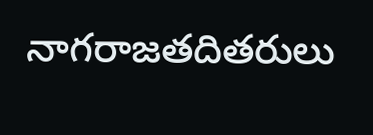నాగరాజతదితరులు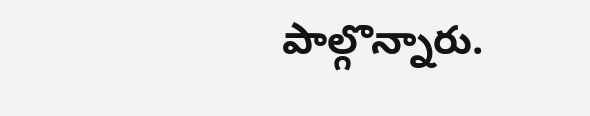పాల్గొన్నారు.